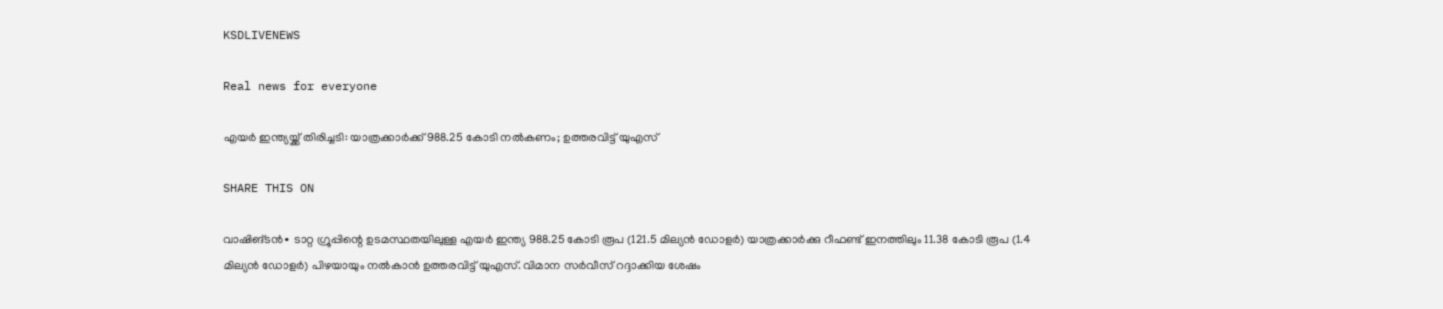KSDLIVENEWS

Real news for everyone

എയർ ഇന്ത്യയ്ക്ക് തിരിച്ചടി: യാത്രക്കാർക്ക് 988.25 കോടി നൽകണം; ഉത്തരവിട്ട് യുഎസ്

SHARE THIS ON

വാഷിങ്ടൻ∙ ടാറ്റ ഗ്രൂപ്പിന്റെ ഉടമസ്ഥതയിലുള്ള എയർ ഇന്ത്യ 988.25 കോടി രൂപ (121.5 മില്യൻ ഡോളർ) യാത്രക്കാർക്കു റീഫണ്ട് ഇനത്തിലും 11.38 കോടി രൂപ (1.4 മില്യൻ ഡോളർ) പിഴയായും നൽകാൻ ഉത്തരവിട്ട് യുഎസ്. വിമാന സർവീസ് റദ്ദാക്കിയ ശേഷം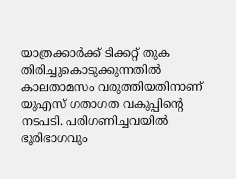യാത്രക്കാർക്ക് ടിക്കറ്റ് തുക തിരിച്ചുകൊടുക്കുന്നതിൽ കാലതാമസം വരുത്തിയതിനാണ് യുഎസ് ഗതാഗത വകുപ്പിന്റെ നടപടി. പരിഗണിച്ചവയിൽ ഭൂരിഭാഗവും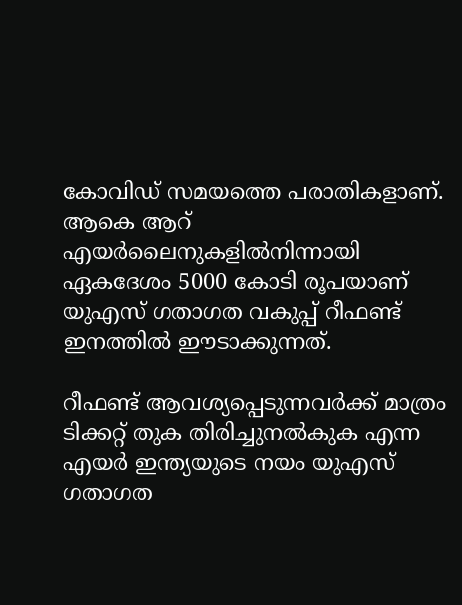കോവിഡ് സമയത്തെ പരാതികളാണ്. ആകെ ആറ് എയർലൈനുകളിൽനിന്നായി ഏകദേശം 5000 കോടി രൂപയാണ് യുഎസ് ഗതാഗത വകുപ്പ് റീഫണ്ട് ഇനത്തിൽ ഈടാക്കുന്നത്.

റീഫണ്ട് ആവശ്യപ്പെടുന്നവർക്ക് മാത്രം ടിക്കറ്റ് തുക തിരിച്ചുനൽകുക എന്ന എയർ ഇന്ത്യയുടെ നയം യുഎസ് ഗതാഗത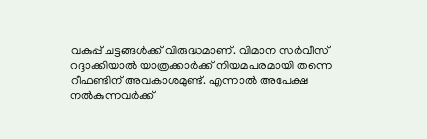വകുപ്പ് ചട്ടങ്ങൾക്ക് വിരുദ്ധമാണ്. വിമാന സർവീസ് റദ്ദാക്കിയാൽ യാത്രക്കാർക്ക് നിയമപരമായി തന്നെ റീഫണ്ടിന് അവകാശമുണ്ട്. എന്നാൽ അപേക്ഷ നൽകുന്നവർക്ക്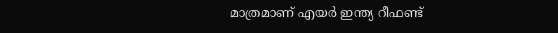മാത്രമാണ് എയർ ഇന്ത്യ റീഫണ്ട്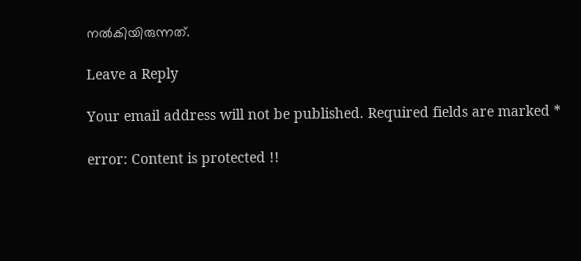നൽകിയിരുന്നത്.

Leave a Reply

Your email address will not be published. Required fields are marked *

error: Content is protected !!